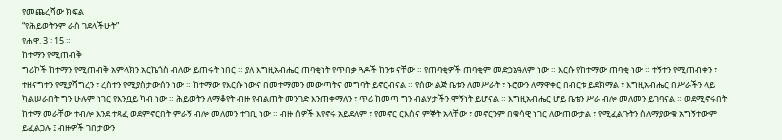የመጨረሻው ክፍል
“የሕይወትንም ራስ ገደላችሁት”
የሐዋ. 3 ፡ 15 ።
ከተማን የሚጠብቅ
ግሪኮች ከተማን የሚጠብቅ አምላክን አርኬጎስ ብለው ይጠሩት ነበር ። ያለ እግዚአብሔር ጠባቂነት የጥበቃ ጓዶች ከንቱ ናቸው ። የጠባቂዎች ጠባቂም መድኃኔዓለም ነው ። እርሱ የከተማው ጠባቂ ነው ። ተኝተን የሚጠብቀን ፣ ተዘናግተን የሚያሻግረን ፣ ረስተን የሚያስታውሰን ነው ። ከተማው የእርሱ ነውና በመተማመን መውጣትና መግባት ይኖርብናል ። የሰው ልጅ ቤቱን ለመሥራት ፣ ኑሮውን ለማዋቀር በብርቱ ይደክማል ፣ እግዚአብሔር በሥራችን ላይ ካልሠራበት ግን ሁሉም ነገር የእንቧይ ካብ ነው ። ሕይወትን ለማቆየት ብዙ የብልጠት መንገድ እንጠቀማለን ፣ ጥሪ ከመጣ ግን ብልሃታችን ሞኝነት ይሆናል ። እግዚአብሔር ሆይ ቤቴን ሥራ ብሎ መለመን ይገባናል ። ወደሚኖሩበት ከተማ መራቸው ተብሎ እንደ ተጻፈ ወደምኖርበት ምራኝ ብሎ መለመን ተገቢ ነው ። ብዙ ሰዎች እየኖሩ አይደለም ፣ የመኖር ርእስና ምኞት አላቸው ፣ መኖርንም በቁሳዊ ነገር ለውጠውታል ፣ የሚፈልጉትን ስለማያውቁ አግኝተውም ይፈልጋሉ ፤ ብዙዎች ገበታውን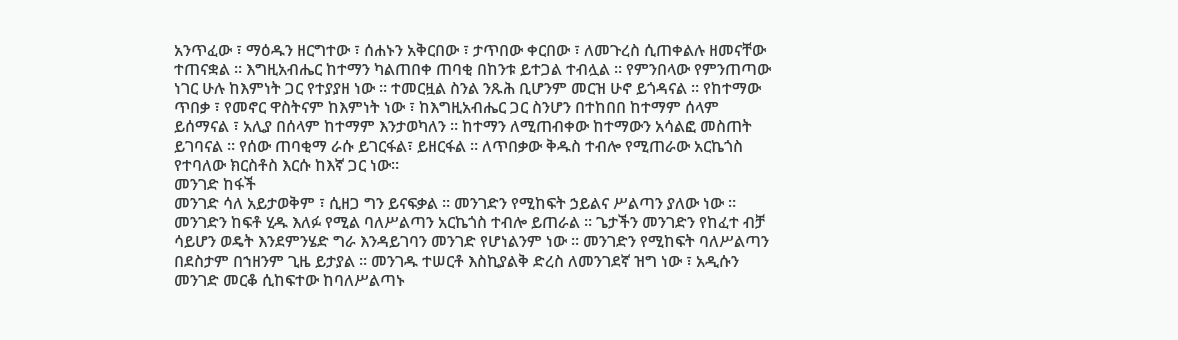አንጥፈው ፣ ማዕዱን ዘርግተው ፣ ሰሐኑን አቅርበው ፣ ታጥበው ቀርበው ፣ ለመጉረስ ሲጠቀልሉ ዘመናቸው ተጠናቋል ። እግዚአብሔር ከተማን ካልጠበቀ ጠባቂ በከንቱ ይተጋል ተብሏል ። የምንበላው የምንጠጣው ነገር ሁሉ ከእምነት ጋር የተያያዘ ነው ። ተመርዟል ስንል ንጹሕ ቢሆንም መርዝ ሁኖ ይጎዳናል ። የከተማው ጥበቃ ፣ የመኖር ዋስትናም ከእምነት ነው ፣ ከእግዚአብሔር ጋር ስንሆን በተከበበ ከተማም ሰላም ይሰማናል ፣ አሊያ በሰላም ከተማም እንታወካለን ። ከተማን ለሚጠብቀው ከተማውን አሳልፎ መስጠት ይገባናል ። የሰው ጠባቂማ ራሱ ይገርፋል፣ ይዘርፋል ። ለጥበቃው ቅዱስ ተብሎ የሚጠራው አርኬጎስ የተባለው ክርስቶስ እርሱ ከእኛ ጋር ነው።
መንገድ ከፋች
መንገድ ሳለ አይታወቅም ፣ ሲዘጋ ግን ይናፍቃል ። መንገድን የሚከፍት ኃይልና ሥልጣን ያለው ነው ። መንገድን ከፍቶ ሂዱ እለፉ የሚል ባለሥልጣን አርኬጎስ ተብሎ ይጠራል ። ጌታችን መንገድን የከፈተ ብቻ ሳይሆን ወዴት እንደምንሄድ ግራ እንዳይገባን መንገድ የሆነልንም ነው ። መንገድን የሚከፍት ባለሥልጣን በደስታም በኀዘንም ጊዜ ይታያል ። መንገዱ ተሠርቶ እስኪያልቅ ድረስ ለመንገደኛ ዝግ ነው ፣ አዲሱን መንገድ መርቆ ሲከፍተው ከባለሥልጣኑ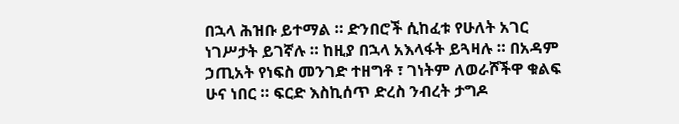በኋላ ሕዝቡ ይተማል ። ድንበሮች ሲከፈቱ የሁለት አገር ነገሥታት ይገኛሉ ። ከዚያ በኋላ አእላፋት ይጓዛሉ ። በአዳም ኃጢአት የነፍስ መንገድ ተዘግቶ ፣ ገነትም ለወራሾችዋ ቁልፍ ሁና ነበር ። ፍርድ እስኪሰጥ ድረስ ንብረት ታግዶ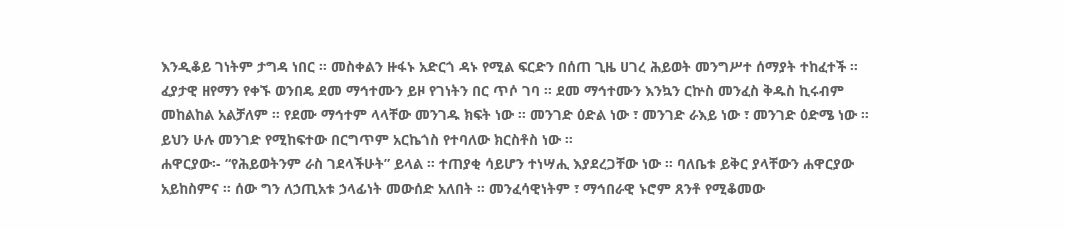እንዲቆይ ገነትም ታግዳ ነበር ። መስቀልን ዙፋኑ አድርጎ ዳኑ የሚል ፍርድን በሰጠ ጊዜ ሀገረ ሕይወት መንግሥተ ሰማያት ተከፈተች ። ፈያታዊ ዘየማን የቀኙ ወንበዴ ደመ ማኅተሙን ይዞ የገነትን በር ጥሶ ገባ ። ደመ ማኅተሙን እንኳን ርኵስ መንፈስ ቅዱስ ኪሩብም መከልከል አልቻለም ። የደሙ ማኅተም ላላቸው መንገዱ ክፍት ነው ። መንገድ ዕድል ነው ፣ መንገድ ራእይ ነው ፣ መንገድ ዕድሜ ነው ። ይህን ሁሉ መንገድ የሚከፍተው በርግጥም አርኬጎስ የተባለው ክርስቶስ ነው ።
ሐዋርያው፡- “የሕይወትንም ራስ ገደላችሁት” ይላል ። ተጠያቂ ሳይሆን ተነሣሒ እያደረጋቸው ነው ። ባለቤቱ ይቅር ያላቸውን ሐዋርያው አይከስምና ። ሰው ግን ለኃጢአቱ ኃላፊነት መውሰድ አለበት ። መንፈሳዊነትም ፣ ማኅበራዊ ኑሮም ጸንቶ የሚቆመው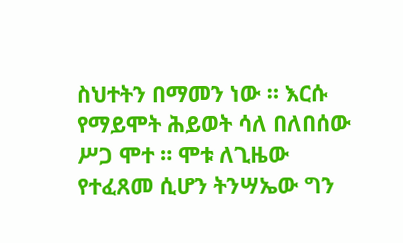ስህተትን በማመን ነው ። እርሱ የማይሞት ሕይወት ሳለ በለበሰው ሥጋ ሞተ ። ሞቱ ለጊዜው የተፈጸመ ሲሆን ትንሣኤው ግን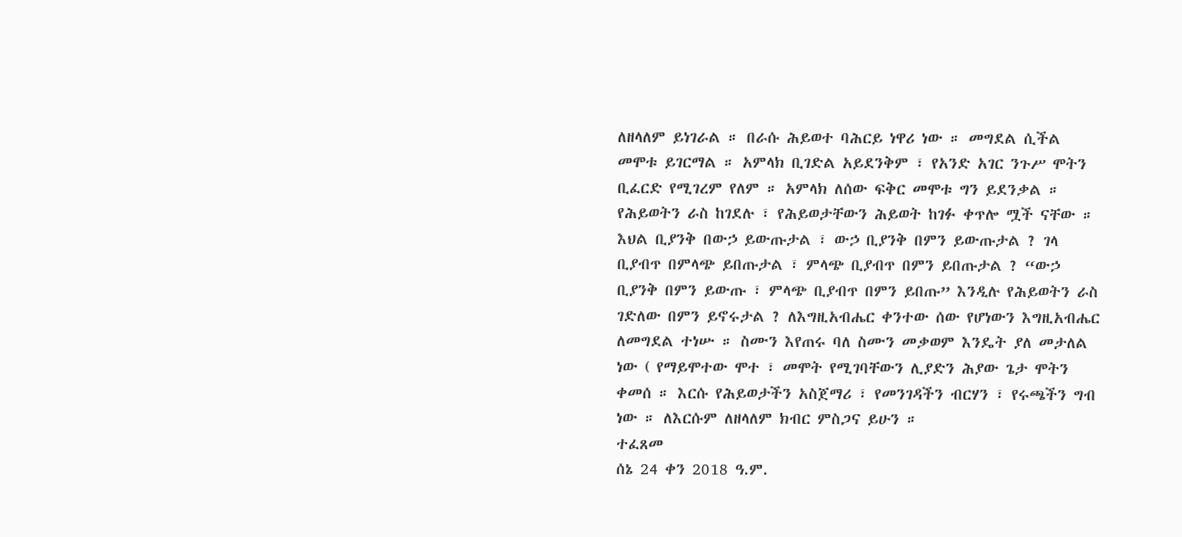ለዘላለም ይነገራል ። በራሱ ሕይወተ ባሕርይ ነዋሪ ነው ። መግደል ሲችል መሞቱ ይገርማል ። አምላክ ቢገድል አይደንቅም ፣ የአንድ አገር ንጉሥ ሞትን ቢፈርድ የሚገረም የለም ። አምላክ ለሰው ፍቅር መሞቱ ግን ይደንቃል ። የሕይወትን ራስ ከገደሉ ፣ የሕይወታቸውን ሕይወት ከገፉ ቀጥሎ ሟች ናቸው ። እህል ቢያንቅ በውኃ ይውጡታል ፣ ውኃ ቢያንቅ በምን ይውጡታል ? ገላ ቢያብጥ በምላጭ ይበጡታል ፣ ምላጭ ቢያብጥ በምን ይበጡታል ? “ውኃ ቢያንቅ በምን ይውጡ ፣ ምላጭ ቢያብጥ በምን ይበጡ” እንዲሉ የሕይወትን ራስ ገድለው በምን ይኖሩታል ? ለእግዚአብሔር ቀንተው ሰው የሆነውን እግዚአብሔር ለመግደል ተነሡ ። ስሙን እየጠሩ ባለ ስሙን መቃወም እንዴት ያለ መታለል ነው ( የማይሞተው ሞተ ፣ መሞት የሚገባቸውን ሊያድን ሕያው ጌታ ሞትን ቀመሰ ። እርሱ የሕይወታችን አስጀማሪ ፣ የመንገዳችን ብርሃን ፣ የሩጫችን ግብ ነው ። ለእርሱም ለዘላለም ክብር ምስጋና ይሁን ።
ተፈጸመ
ሰኔ 24 ቀን 2018 ዓ.ም.